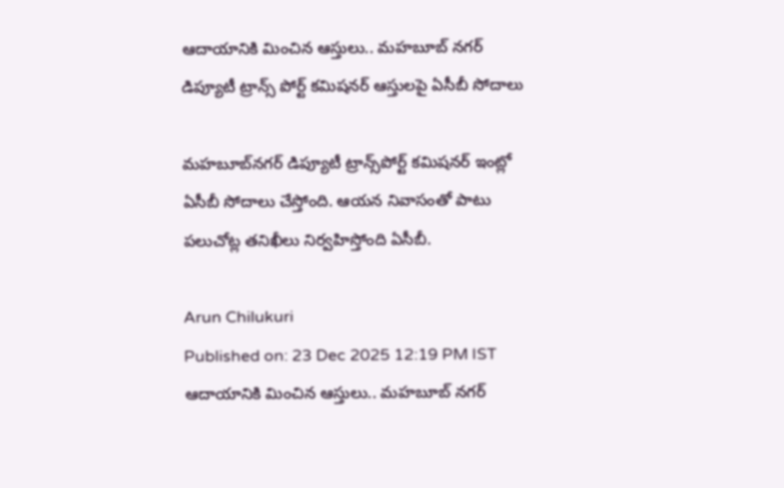ఆదాయానికి మించిన ఆస్తులు.. మహబూబ్ నగర్ డిప్యూటీ ట్రాన్స్ పోర్ట్ కమిషనర్ ఆస్తులపై ఏసీబీ సోదాలు

మహబూబ్‌నగర్ డిప్యూటీ ట్రాన్స్‌పోర్ట్ కమిషనర్ ఇంట్లో ఏసీబీ సోదాలు చేస్తోంది. ఆయన నివాసంతో పాటు పలుచోట్ల తనిఖీలు నిర్వహిస్తోంది ఏసీబీ.

Arun Chilukuri
Published on: 23 Dec 2025 12:19 PM IST
ఆదాయానికి మించిన ఆస్తులు.. మహబూబ్ నగర్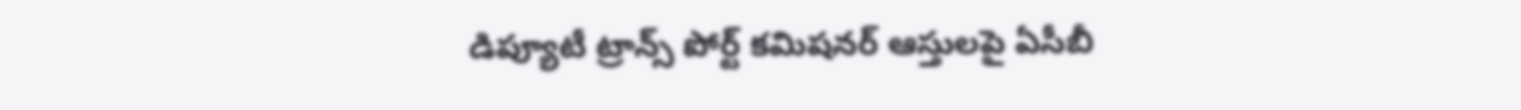డిప్యూటీ ట్రాన్స్ పోర్ట్ కమిషనర్ ఆస్తులపై ఏసీబీ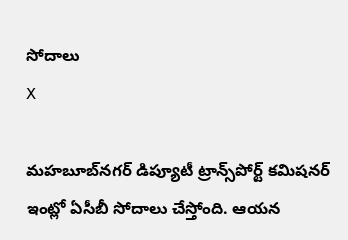సోదాలు
X

మహబూబ్‌నగర్ డిప్యూటీ ట్రాన్స్‌పోర్ట్ కమిషనర్ ఇంట్లో ఏసీబీ సోదాలు చేస్తోంది. ఆయన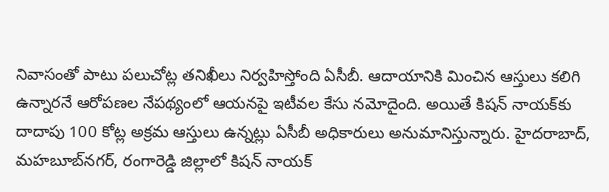నివాసంతో పాటు పలుచోట్ల తనిఖీలు నిర్వహిస్తోంది ఏసీబీ. ఆదాయానికి మించిన ఆస్తులు కలిగి ఉన్నారనే ఆరోపణల నేపథ్యంలో ఆయనపై ఇటీవల కేసు నమోదైంది. అయితే కిషన్‌ నాయక్‌కు దాదాపు 100 కోట్ల అక్రమ ఆస్తులు ఉన్నట్లు ఏసీబీ అధికారులు అనుమానిస్తున్నారు. హైదరాబాద్, మహబూబ్‌నగర్, రంగారెడ్డి జిల్లాలో కిషన్‌ నాయక్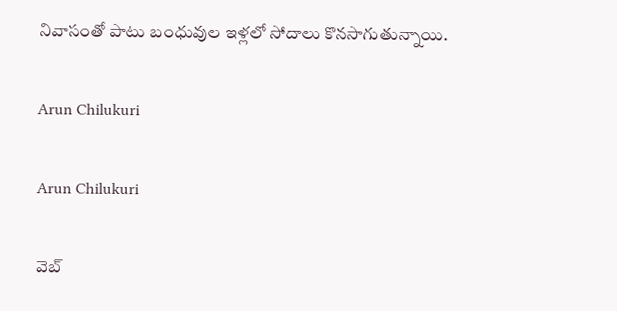నివాసంతో పాటు బంధువుల ఇళ్లలో సోదాలు కొనసాగుతున్నాయి.

Arun Chilukuri

Arun Chilukuri

వెబ్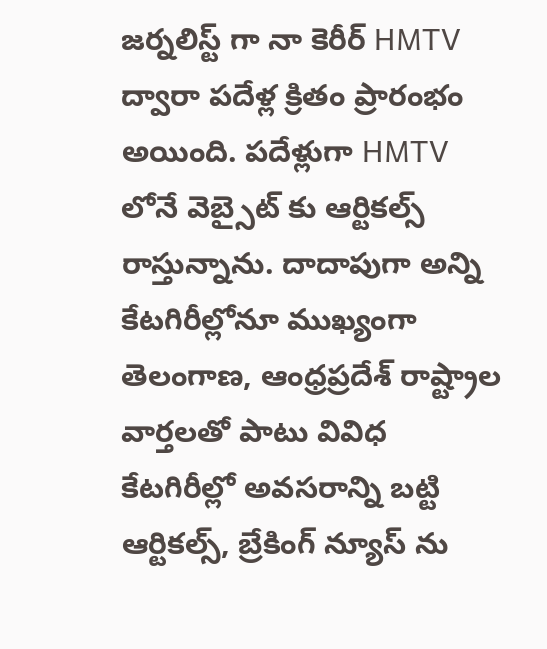జర్నలిస్ట్ గా నా కెరీర్ HMTV ద్వారా పదేళ్ల క్రితం ప్రారంభం అయింది. పదేళ్లుగా HMTV లోనే వెబ్సైట్ కు ఆర్టికల్స్ రాస్తున్నాను. దాదాపుగా అన్ని కేటగిరీల్లోనూ ముఖ్యంగా తెలంగాణ, ఆంధ్రప్రదేశ్ రాష్ట్రాల వార్తలతో పాటు వివిధ కేటగిరీల్లో అవసరాన్ని బట్టి ఆర్టికల్స్, బ్రేకింగ్ న్యూస్ ను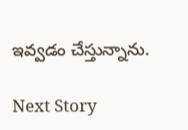ఇవ్వడం చేస్తున్నాను.

Next Story